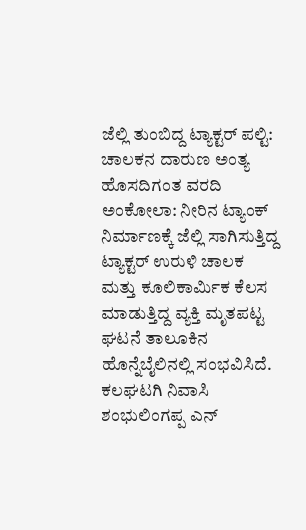ಜೆಲ್ಲಿ ತುಂಬಿದ್ದ ಟ್ಯಾಕ್ಟರ್ ಪಲ್ಟಿ: ಚಾಲಕನ ದಾರುಣ ಅಂತ್ಯ
ಹೊಸದಿಗಂತ ವರದಿ ಅಂಕೋಲಾ: ನೀರಿನ ಟ್ಯಾಂಕ್ ನಿರ್ಮಾಣಕ್ಕೆ ಜೆಲ್ಲಿ ಸಾಗಿಸುತ್ತಿದ್ದ ಟ್ಯಾಕ್ಟರ್ ಉರುಳಿ ಚಾಲಕ ಮತ್ತು ಕೂಲಿಕಾರ್ಮಿಕ ಕೆಲಸ ಮಾಡುತ್ತಿದ್ದ ವ್ಯಕ್ತಿ ಮೃತಪಟ್ಟ ಘಟನೆ ತಾಲೂಕಿನ ಹೊನ್ನೆಬೈಲಿನಲ್ಲಿ ಸಂಭವಿಸಿದೆ. ಕಲಘಟಗಿ ನಿವಾಸಿ ಶಂಭುಲಿಂಗಪ್ಪ ಎನ್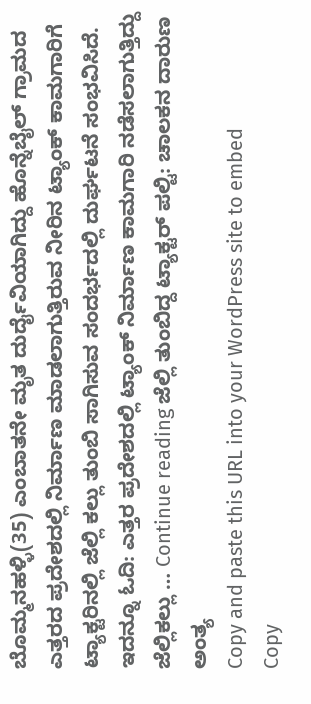ಬೊಮ್ಮನಹಳ್ಳಿ(35) ಎಂಬಾತನೇ ಮೃತ ದುರ್ದೈವಿಯಾಗಿದ್ದು ಹೊನ್ನೆಬೈಲ್ ಗ್ರಾಮದ ಎತ್ತರದ ಪ್ರದೇಶದಲ್ಲಿ ನಿರ್ಮಾಣ ಮಾಡಲಾಗುತ್ತಿರುವ ನೀರಿನ ಟ್ಯಾಂಕ್ ಕಾಮಗಾರಿಗೆ ಟ್ಯಾಕ್ಟರಿನಲ್ಲಿ ಜೆಲ್ಲಿ ಕಲ್ಲು ತುಂಬಿ ಸಾಗಿಸುವ ಸಂದರ್ಭದಲ್ಲಿ ದುರ್ಘಟನೆ ಸಂಭವಿಸಿದೆ. ಇದನ್ನೂ ಓದಿ: ಎತ್ತರ ಪ್ರದೇಶದಲ್ಲಿ ಟ್ಯಾಂಕ್ ನಿರ್ಮಾಣ ಕಾಮಗಾರಿ ನಡೆಸಲಾಗುತ್ತಿದ್ದು ಜೆಲ್ಲಿಕಲ್ಲು … Continue reading ಜೆಲ್ಲಿ ತುಂಬಿದ್ದ ಟ್ಯಾಕ್ಟರ್ ಪಲ್ಟಿ: ಚಾಲಕನ ದಾರುಣ ಅಂತ್ಯ
Copy and paste this URL into your WordPress site to embed
Copy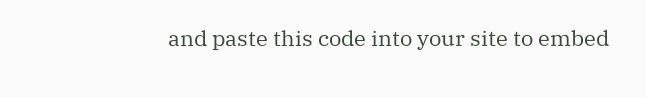and paste this code into your site to embed